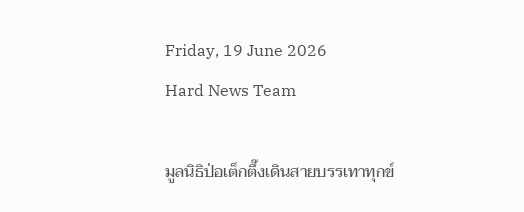Friday, 19 June 2026
Hard News Team

มูลนิธิป่อเต็กตึ๊งเดินสายบรรเทาทุกข์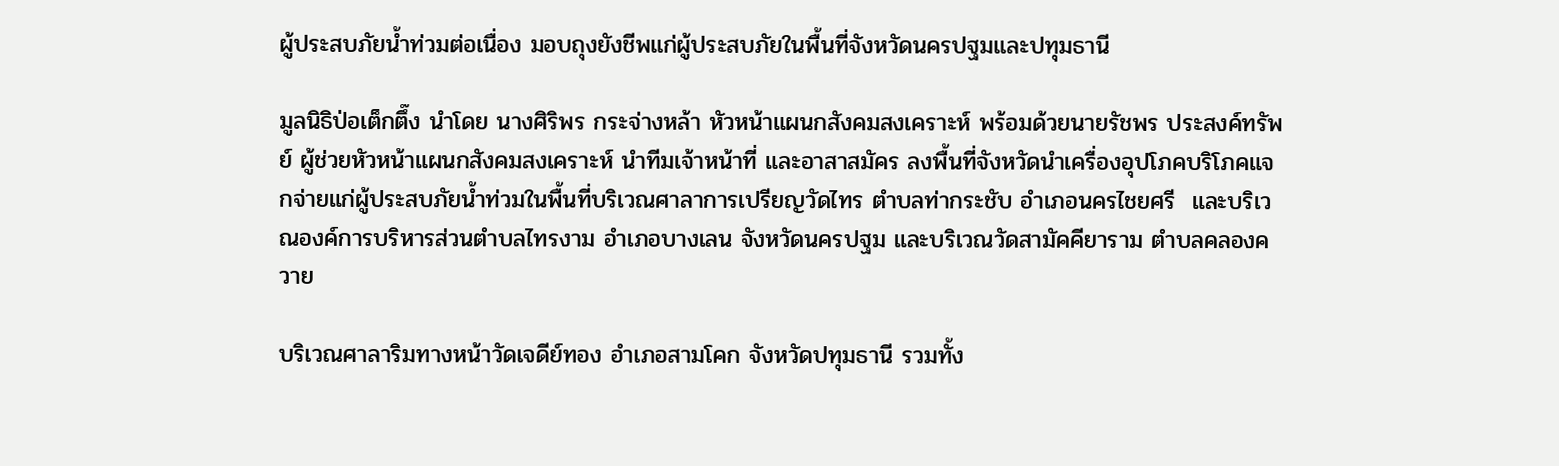ผู้ประสบภัยน้ำท่วมต่อเนื่อง มอบถุงยังชีพแก่ผู้ประสบภัยในพื้นที่จังหวัดนครปฐมและปทุมธานี

มูลนิธิป่อเต็กตึ๊ง นำโดย นางศิริพร กระจ่างหล้า หัวหน้าแผนกสังคมสงเคราะห์ พร้อมด้วยนายรัชพร ประสงค์ทรัพย์ ผู้ช่วยหัวหน้าแผนกสังคมสงเคราะห์ นำทีมเจ้าหน้าที่ และอาสาสมัคร ลงพื้นที่จังหวัดนำเครื่องอุปโภคบริโภคแจกจ่ายแก่ผู้ประสบภัยน้ำท่วมในพื้นที่บริเวณศาลาการเปรียญวัดไทร ตำบลท่ากระชับ อำเภอนครไชยศรี  และบริเวณองค์การบริหารส่วนตำบลไทรงาม อำเภอบางเลน จังหวัดนครปฐม และบริเวณวัดสามัคคียาราม ตำบลคลองควาย

บริเวณศาลาริมทางหน้าวัดเจดีย์ทอง อำเภอสามโคก จังหวัดปทุมธานี รวมทั้ง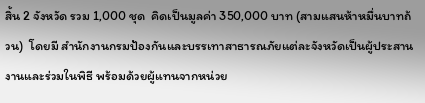สิ้น 2 จังหวัด รวม 1,000 ชุด  คิดเป็นมูลค่า 350,000 บาท (สามแสนห้าหมื่นบาทถ้วน)  โดยมี สำนักงานกรมป้องกันและบรรเทาสาธารณภัยแต่ละจังหวัดเป็นผู้ประสานงานและร่วมในพิธี พร้อมด้วยผู้แทนจากหน่วย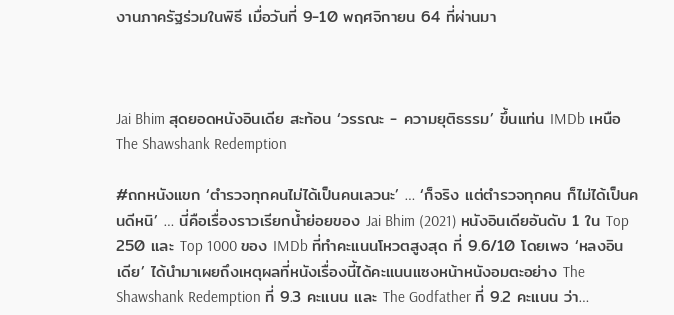งานภาครัฐร่วมในพิธี เมื่อวันที่ 9-10 พฤศจิกายน 64 ที่ผ่านมา



Jai Bhim สุดยอดหนังอินเดีย สะท้อน ‘วรรณะ - ความยุติธรรม’ ขึ้นแท่น IMDb เหนือ The Shawshank Redemption

#ถกหนังแขก ‘ตำรวจทุกคนไม่ได้เป็นคนเลวนะ’ … ‘ก็จริง แต่ตำรวจทุกคน ก็ไม่ได้เป็นคนดีหนิ’ … นี่คือเรื่องราวเรียกน้ำย่อยของ Jai Bhim (2021) หนังอินเดียอันดับ 1 ใน Top 250 และ Top 1000 ของ IMDb ที่ทำคะแนนโหวตสูงสุด ที่ 9.6/10 โดยเพจ ‘หลงอินเดีย’ ได้นำมาเผยถึงเหตุผลที่หนังเรื่องนี้ได้คะแนนแซงหน้าหนังอมตะอย่าง The Shawshank Redemption ที่ 9.3 คะแนน และ The Godfather ที่ 9.2 คะแนน ว่า…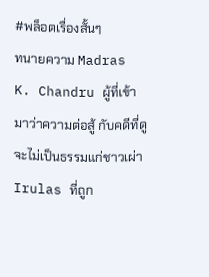#พล็อตเรื่องสั้นๆ
ทนายความ Madras K. Chandru ผู้ที่เข้ามาว่าความต่อสู้ กับคดีที่ดูจะไม่เป็นธรรมแก่ชาวเผ่า Irulas ที่ถูก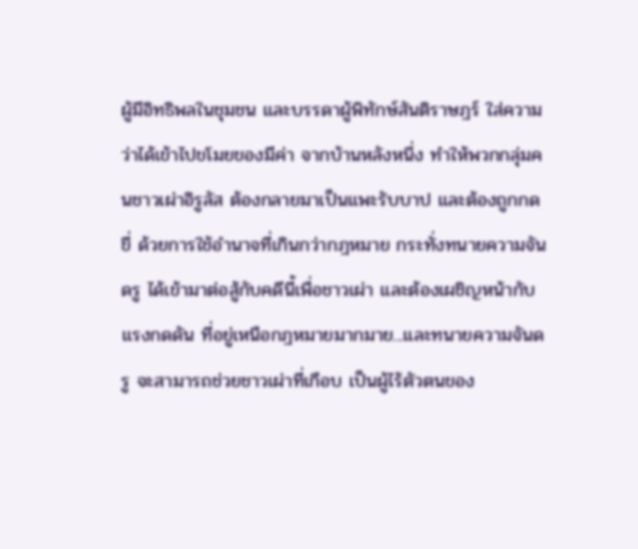ผู้มีอิทธิพลในชุมชน และบรรดาผู้พิทักษ์สันติราษฎร์ ใส่ความว่าได้เข้าไปขโมยของมีค่า จากบ้านหลังหนึ่ง ทำให้พวกกลุ่มคนชาวเผ่าอิรูลัส ต้องกลายมาเป็นแพะรับบาป และต้องถูกกดขี่ ด้วยการใช้อำนาจที่เกินกว่ากฎหมาย กระทั่งทนายความจันดรู ได้เข้ามาต่อสู้กับคดีนี้เพื่อชาวเผ่า และต้องเผชิญหน้ากับแรงกดดัน ที่อยู่เหนือกฎหมายมากมาย...และทนายความจันดรู จะสามารถช่วยชาวเผ่าที่เกือบ เป็นผู้ไร้ตัวตนของ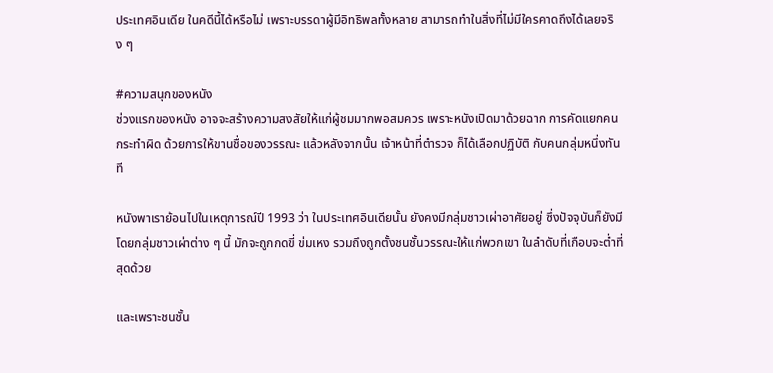ประเทศอินเดีย ในคดีนี้ได้หรือไม่ เพราะบรรดาผู้มีอิทธิพลทั้งหลาย สามารถทำในสิ่งที่ไม่มีใครคาดถึงได้เลยจริง ๆ

#ความสนุกของหนัง
ช่วงแรกของหนัง อาจจะสร้างความสงสัยให้แก่ผู้ชมมากพอสมควร เพราะหนังเปิดมาด้วยฉาก การคัดแยกคนกระทำผิด ด้วยการให้ขานชื่อของวรรณะ แล้วหลังจากนั้น เจ้าหน้าที่ตำรวจ ก็ได้เลือกปฏิบัติ กับคนกลุ่มหนึ่งทันที

หนังพาเราย้อนไปในเหตุการณ์ปี 1993 ว่า ในประเทศอินเดียนั้น ยังคงมีกลุ่มชาวเผ่าอาศัยอยู่ ซึ่งปัจจุบันก็ยังมี โดยกลุ่มชาวเผ่าต่าง ๆ นี้ มักจะถูกกดขี่ ข่มเหง รวมถึงถูกตั้งชนชั้นวรรณะให้แก่พวกเขา ในลำดับที่เกือบจะต่ำที่สุดด้วย

และเพราะชนชั้น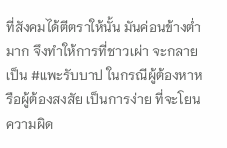ที่สังคมได้ตีตราให้นั้น มันค่อนข้างต่ำมาก จึงทำให้การที่ชาวเผ่า จะกลายเป็น #แพะรับบาป ในกรณีผู้ต้องหาหรือผู้ต้องสงสัย เป็นการง่าย ที่จะโยนความผิด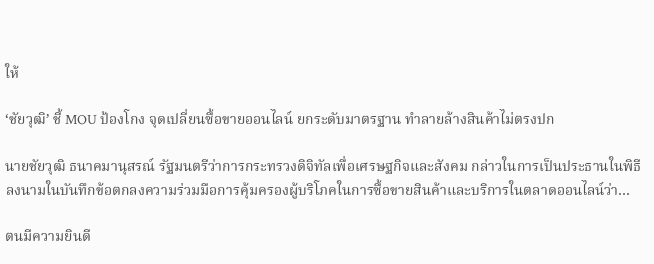ให้

‘ชัยวุฒิ’ ชี้ MOU ป้องโกง จุดเปลี่ยนซื้อขายออนไลน์ ยกระดับมาตรฐาน ทำลายล้างสินค้าไม่ตรงปก

นายชัยวุฒิ ธนาคมานุสรณ์ รัฐมนตรีว่าการกระทรวงดิจิทัลเพื่อเศรษฐกิจและสังคม กล่าวในการเป็นประธานในพิธีลงนามในบันทึกข้อตกลงความร่วมมือการคุ้มครองผู้บริโภคในการซื้อขายสินค้าและบริการในตลาดออนไลน์ว่า…

ตนมีความยินดี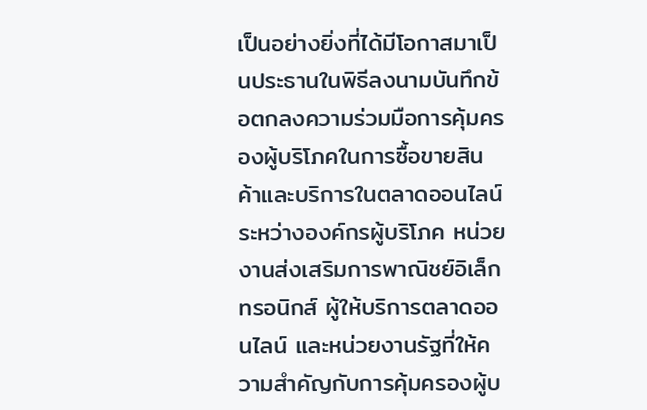เป็นอย่างยิ่งที่ได้มีโอกาสมาเป็นประธานในพิธีลงนามบันทึกข้อตกลงความร่วมมือการคุ้มครองผู้บริโภคในการซื้อขายสินค้าและบริการในตลาดออนไลน์ระหว่างองค์กรผู้บริโภค หน่วยงานส่งเสริมการพาณิชย์อิเล็กทรอนิกส์ ผู้ให้บริการตลาดออนไลน์ และหน่วยงานรัฐที่ให้ความสำคัญกับการคุ้มครองผู้บ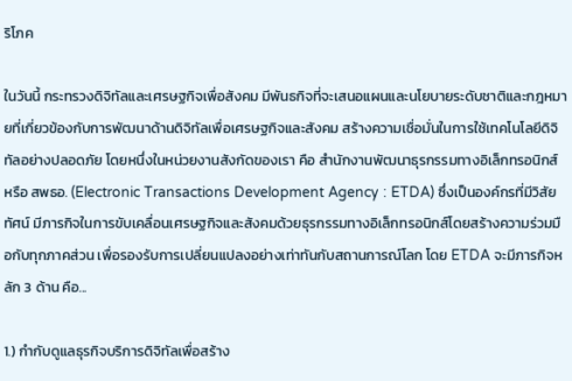ริโภค

ในวันนี้ กระทรวงดิจิทัลและเศรษฐกิจเพื่อสังคม มีพันธกิจที่จะเสนอแผนและนโยบายระดับชาติและกฎหมายที่เกี่ยวข้องกับการพัฒนาด้านดิจิทัลเพื่อเศรษฐกิจและสังคม สร้างความเชื่อมั่นในการใช้เทคโนโลยีดิจิทัลอย่างปลอดภัย โดยหนึ่งในหน่วยงานสังกัดของเรา คือ สำนักงานพัฒนาธุรกรรมทางอิเล็กทรอนิกส์ หรือ สพธอ. (Electronic Transactions Development Agency : ETDA) ซึ่งเป็นองค์กรที่มีวิสัยทัศน์ มีภารกิจในการขับเคลื่อนเศรษฐกิจและสังคมด้วยธุรกรรมทางอิเล็กทรอนิกส์โดยสร้างความร่วมมือกับทุกภาคส่วน เพื่อรองรับการเปลี่ยนแปลงอย่างเท่าทันกับสถานการณ์โลก โดย ETDA จะมีภารกิจหลัก 3 ด้าน คือ...

1.) กำกับดูแลธุรกิจบริการดิจิทัลเพื่อสร้าง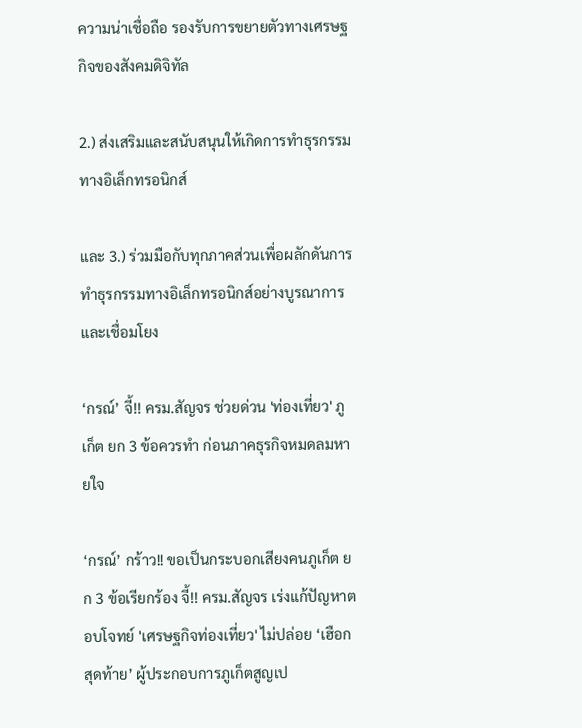ความน่าเชื่อถือ รองรับการขยายตัวทางเศรษฐกิจของสังคมดิจิทัล

2.) ส่งเสริมและสนับสนุนให้เกิดการทำธุรกรรมทางอิเล็กทรอนิกส์

และ 3.) ร่วมมือกับทุกภาคส่วนเพื่อผลักดันการทำธุรกรรมทางอิเล็กทรอนิกส์อย่างบูรณาการและเชื่อมโยง

‘กรณ์’ จี้!! ครม.สัญจร ช่วยด่วน 'ท่องเที่ยว' ภูเก็ต ยก 3 ข้อควรทำ ก่อนภาคธุรกิจหมดลมหายใจ

‘กรณ์’ กร้าว!! ขอเป็นกระบอกเสียงคนภูเก็ต ยก 3 ข้อเรียกร้อง จี้!! ครม.สัญจร เร่งแก้ปัญหาตอบโจทย์ 'เศรษฐกิจท่องเที่ยว' ไม่ปล่อย ‘เฮือกสุดท้าย’ ผู้ประกอบการภูเก็ตสูญเป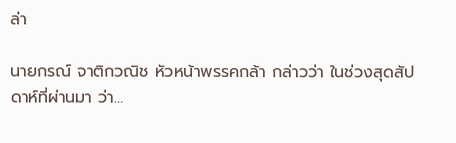ล่า

นายกรณ์ จาติกวณิช หัวหน้าพรรคกล้า กล่าวว่า ในช่วงสุดสัปดาห์ที่ผ่านมา ว่า…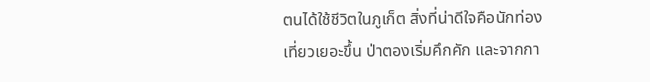ตนได้ใช้ชีวิตในภูเก็ต สิ่งที่น่าดีใจคือนักท่องเที่ยวเยอะขึ้น ป่าตองเริ่มคึกคัก และจากกา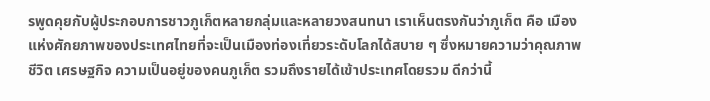รพูดคุยกับผู้ประกอบการชาวภูเก็ตหลายกลุ่มและหลายวงสนทนา เราเห็นตรงกันว่าภูเก็ต คือ เมืองแห่งศักยภาพของประเทศไทยที่จะเป็นเมืองท่องเที่ยวระดับโลกได้สบาย ๆ ซึ่งหมายความว่าคุณภาพชีวิต เศรษฐกิจ ความเป็นอยู่ของคนภูเก็ต รวมถึงรายได้เข้าประเทศโดยรวม ดีกว่านี้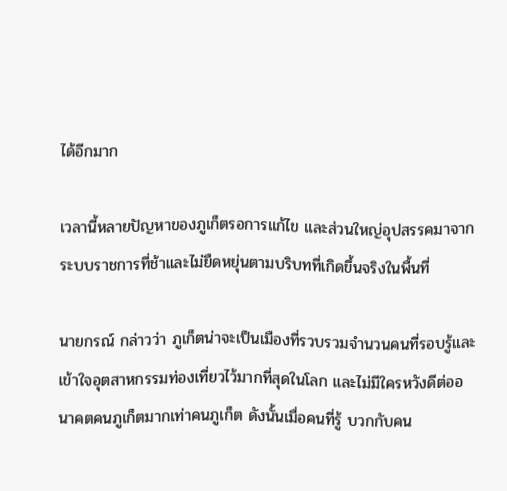ได้อีกมาก

เวลานี้หลายปัญหาของภูเก็ตรอการแก้ไข และส่วนใหญ่อุปสรรคมาจากระบบราชการที่ช้าและไม่ยืดหยุ่นตามบริบทที่เกิดขึ้นจริงในพื้นที่

นายกรณ์ กล่าวว่า ภูเก็ตน่าจะเป็นเมืองที่รวบรวมจำนวนคนที่รอบรู้และเข้าใจอุตสาหกรรมท่องเที่ยวไว้มากที่สุดในโลก และไม่มีใครหวังดีต่ออนาคตคนภูเก็ตมากเท่าคนภูเก็ต ดังนั้นเมื่อคนที่รู้ บวกกับคน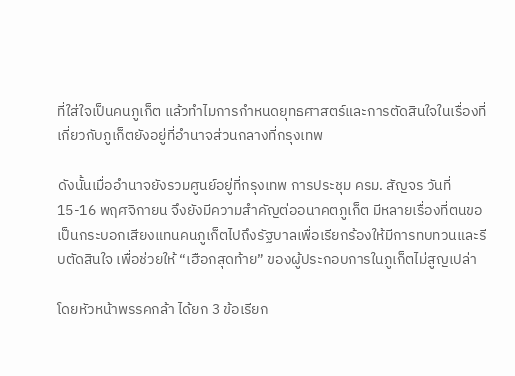ที่ใส่ใจเป็นคนภูเก็ต แล้วทำไมการกำหนดยุทธศาสตร์และการตัดสินใจในเรื่องที่เกี่ยวกับภูเก็ตยังอยู่ที่อำนาจส่วนกลางที่กรุงเทพ

ดังนั้นเมื่ออำนาจยังรวมศูนย์อยู่ที่กรุงเทพ การประชุม ครม. สัญจร วันที่ 15-16 พฤศจิกายน จึงยังมีความสำคัญต่ออนาคตภูเก็ต มีหลายเรื่องที่ตนขอเป็นกระบอกเสียงแทนคนภูเก็ตไปถึงรัฐบาลเพื่อเรียกร้องให้มีการทบทวนและรีบตัดสินใจ เพื่อช่วยให้ “เฮือกสุดท้าย” ของผู้ประกอบการในภูเก็ตไม่สูญเปล่า

โดยหัวหน้าพรรคกล้า ได้ยก 3 ข้อเรียก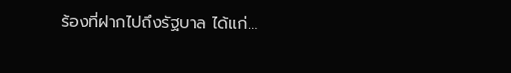ร้องที่ฝากไปถึงรัฐบาล ได้แก่…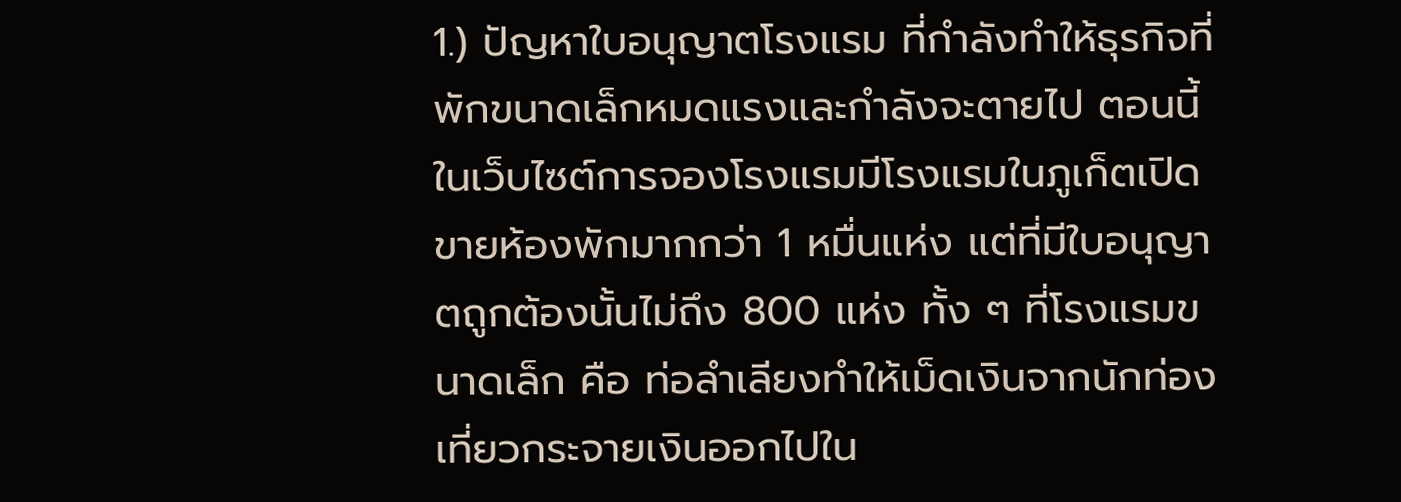1.) ปัญหาใบอนุญาตโรงแรม ที่กำลังทำให้ธุรกิจที่พักขนาดเล็กหมดแรงและกำลังจะตายไป ตอนนี้ในเว็บไซต์การจองโรงแรมมีโรงแรมในภูเก็ตเปิดขายห้องพักมากกว่า 1 หมื่นแห่ง แต่ที่มีใบอนุญาตถูกต้องนั้นไม่ถึง 800 แห่ง ทั้ง ๆ ที่โรงแรมขนาดเล็ก คือ ท่อลำเลียงทำให้เม็ดเงินจากนักท่องเที่ยวกระจายเงินออกไปใน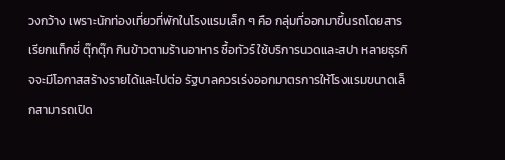วงกว้าง เพราะนักท่องเที่ยวที่พักในโรงแรมเล็ก ๆ คือ กลุ่มที่ออกมาขึ้นรถโดยสาร เรียกแท็กซี่ ตุ๊กตุ๊ก กินข้าวตามร้านอาหาร ซื้อทัวร์ ใช้บริการนวดและสปา หลายธุรกิจจะมีโอกาสสร้างรายได้และไปต่อ รัฐบาลควรเร่งออกมาตรการให้โรงแรมขนาดเล็กสามารถเปิด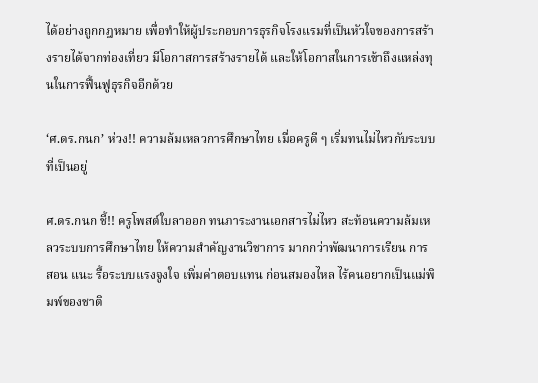ได้อย่างถูกกฎหมาย เพื่อทำให้ผู้ประกอบการธุรกิจโรงแรมที่เป็นหัวใจของการสร้างรายได้จากท่องเที่ยว มีโอกาสการสร้างรายได้ และให้โอกาสในการเข้าถึงแหล่งทุนในการฟื้นฟูธุรกิจอีกด้วย

‘ศ.ดร.กนก’ ห่วง!! ความล้มเหลวการศึกษาไทย เมื่อครูดี ๆ เริ่มทนไม่ไหวกับระบบที่เป็นอยู่

ศ.ดร.กนก ชี้!! ครูโพสต์ใบลาออก ทนภาระงานเอกสารไม่ไหว สะท้อนความล้มเหลวระบบการศึกษาไทย ให้ความสำคัญงานวิชาการ มากกว่าพัฒนาการเรียน การสอน แนะ รื้อระบบแรงจูงใจ เพิ่มค่าตอบแทน ก่อนสมองไหล ไร้คนอยากเป็นแม่พิมพ์ของชาติ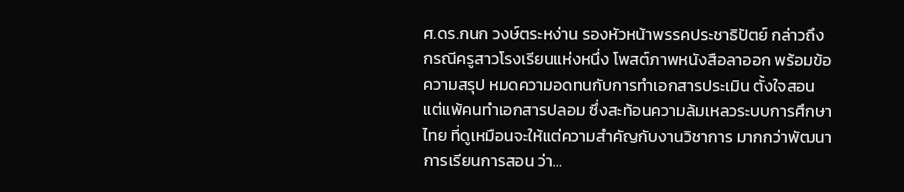ศ.ดร.กนก วงษ์ตระหง่าน รองหัวหน้าพรรคประชาธิปัตย์ กล่าวถึงกรณีครูสาวโรงเรียนแห่งหนึ่ง โพสต์ภาพหนังสือลาออก พร้อมข้อความสรุป หมดความอดทนกับการทำเอกสารประเมิน ตั้งใจสอน แต่แพ้คนทำเอกสารปลอม ซึ่งสะท้อนความล้มเหลวระบบการศึกษาไทย ที่ดูเหมือนจะให้แต่ความสำคัญกับงานวิชาการ มากกว่าพัฒนาการเรียนการสอน ว่า…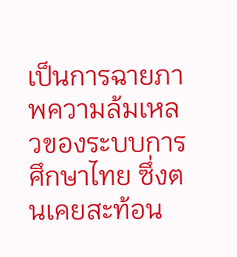เป็นการฉายภาพความล้มเหลวของระบบการศึกษาไทย ซึ่งตนเคยสะท้อน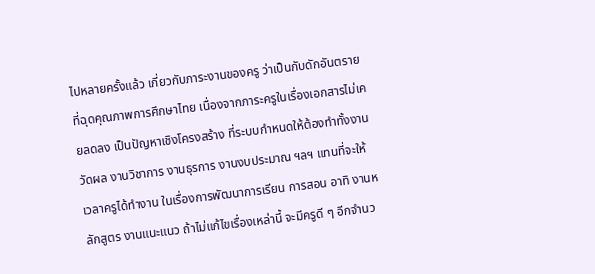ไปหลายครั้งแล้ว เกี่ยวกับภาระงานของครู ว่าเป็นกับดักอันตรายที่ฉุดคุณภาพการศึกษาไทย เนื่องจากภาระครูในเรื่องเอกสารไม่เคยลดลง เป็นปัญหาเชิงโครงสร้าง ที่ระบบกำหนดให้ต้องทำทั้งงานวัดผล งานวิชาการ งานธุรการ งานงบประมาณ ฯลฯ แทนที่จะให้เวลาครูได้ทำงาน ในเรื่องการพัฒนาการเรียน การสอน อาทิ งานหลักสูตร งานแนะแนว ถ้าไม่แก้ไขเรื่องเหล่านี้ จะมีครูดี ๆ อีกจำนว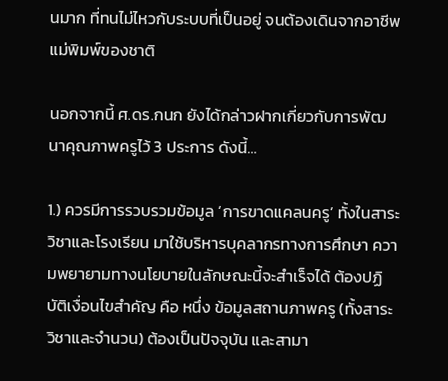นมาก ที่ทนไม่ไหวกับระบบที่เป็นอยู่ จนต้องเดินจากอาชีพแม่พิมพ์ของชาติ

นอกจากนี้ ศ.ดร.กนก ยังได้กล่าวฝากเกี่ยวกับการพัฒนาคุณภาพครูไว้ 3 ประการ ดังนี้…

1.) ควรมีการรวบรวมข้อมูล ‘การขาดแคลนครู’ ทั้งในสาระวิชาและโรงเรียน มาใช้บริหารบุคลากรทางการศึกษา ความพยายามทางนโยบายในลักษณะนี้จะสำเร็จได้ ต้องปฏิบัติเงื่อนไขสำคัญ คือ หนึ่ง ข้อมูลสถานภาพครู (ทั้งสาระวิชาและจำนวน) ต้องเป็นปัจจุบัน และสามา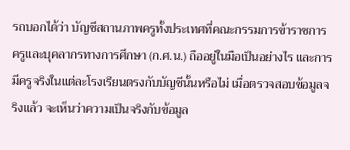รถบอกได้ว่า บัญชีสถานภาพครูทั้งประเทศที่คณะกรรมการข้าราชการครูและบุคลากรทางการศึกษา (ก.ศ.น.) ถืออยู่ในมือเป็นอย่างไร และการมีครูจริงในแต่ละโรงเรียนตรงกับบัญชีนั้นหรือไม่ เมื่อตรวจสอบข้อมูลจริงแล้ว จะเห็นว่าความเป็นจริงกับข้อมูล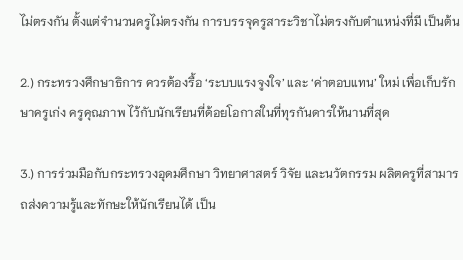ไม่ตรงกัน ตั้งแต่จำนวนครูไม่ตรงกัน การบรรจุครูสาระวิชาไม่ตรงกับตำแหน่งที่มี เป็นต้น

2.) กระทรวงศึกษาธิการ ควรต้องรื้อ ‘ระบบแรงจูงใจ’ และ ‘ค่าตอบแทน’ ใหม่ เพื่อเก็บรักษาครูเก่ง ครูคุณภาพ ไว้กับนักเรียนที่ด้อยโอกาสในที่ทุรกันดารให้นานที่สุด

3.) การร่วมมือกับกระทรวงอุดมศึกษา วิทยาศาสตร์ วิจัย และนวัตกรรม ผลิตครูที่สามารถส่งความรู้และทักษะให้นักเรียนได้ เป็น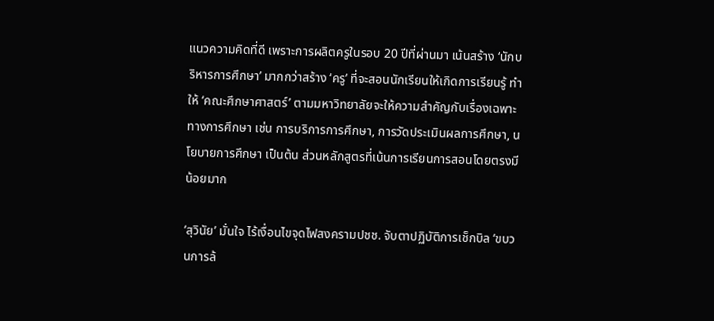แนวความคิดที่ดี เพราะการผลิตครูในรอบ 20 ปีที่ผ่านมา เน้นสร้าง ‘นักบริหารการศึกษา’ มากกว่าสร้าง ‘ครู’ ที่จะสอนนักเรียนให้เกิดการเรียนรู้ ทำให้ ‘คณะศึกษาศาสตร์’ ตามมหาวิทยาลัยจะให้ความสำคัญกับเรื่องเฉพาะทางการศึกษา เช่น การบริการการศึกษา, การวัดประเมินผลการศึกษา, นโยบายการศึกษา เป็นต้น ส่วนหลักสูตรที่เน้นการเรียนการสอนโดยตรงมีน้อยมาก

‘สุวินัย’ มั่นใจ ไร้เงื่อนไขจุดไฟสงครามปชช. จับตาปฏิบัติการเช็กบิล ‘ขบวนการล้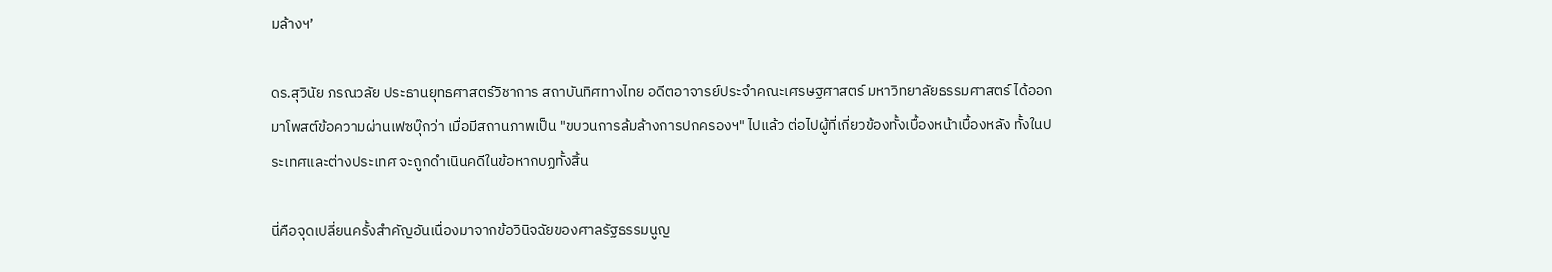มล้างฯ’

ดร.สุวินัย ภรณวลัย ประธานยุทธศาสตร์วิชาการ สถาบันทิศทางไทย อดีตอาจารย์ประจำคณะเศรษฐศาสตร์ มหาวิทยาลัยธรรมศาสตร์ ได้ออกมาโพสต์ข้อความผ่านเฟซบุ๊กว่า เมื่อมีสถานภาพเป็น "ขบวนการล้มล้างการปกครองฯ" ไปแล้ว ต่อไปผู้ที่เกี่ยวข้องทั้งเบื้องหน้าเบื้องหลัง ทั้งในประเทศและต่างประเทศ จะถูกดำเนินคดีในข้อหากบฏทั้งสิ้น

นี่คือจุดเปลี่ยนครั้งสำคัญอันเนื่องมาจากข้อวินิจฉัยของศาลรัฐธรรมนูญ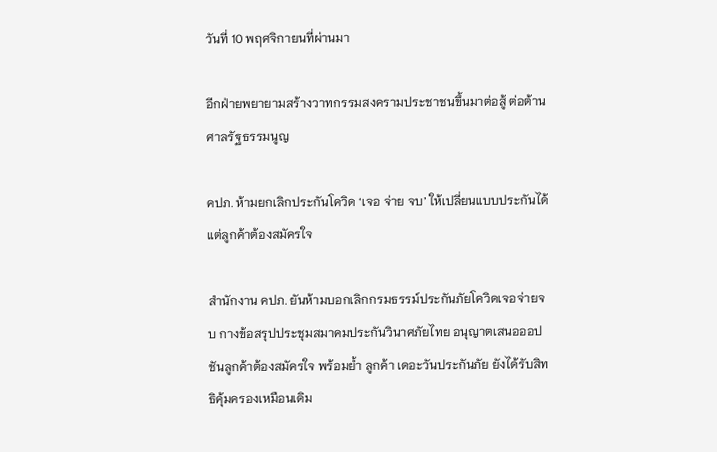วันที่ 10 พฤศจิกายนที่ผ่านมา

อีกฝ่ายพยายามสร้างวาทกรรมสงครามประชาชนขึ้นมาต่อสู้ ต่อต้านศาลรัฐธรรมนูญ

คปภ. ห้ามยกเลิกประกันโควิด ‘เจอ จ่าย จบ’ ให้เปลี่ยนแบบประกันได้ แต่ลูกค้าต้องสมัครใจ

สำนักงาน คปภ. ยันห้ามบอกเลิกกรมธรรม์ประกันภัยโควิดเจอจ่ายจบ กางข้อสรุปประชุมสมาคมประกันวินาศภัยไทย อนุญาตเสนอออปชันลูกค้าต้องสมัครใจ พร้อมย้ำ ลูกค้า เดอะวันประกันภัย ยังได้รับสิทธิคุ้มครองเหมือนเดิม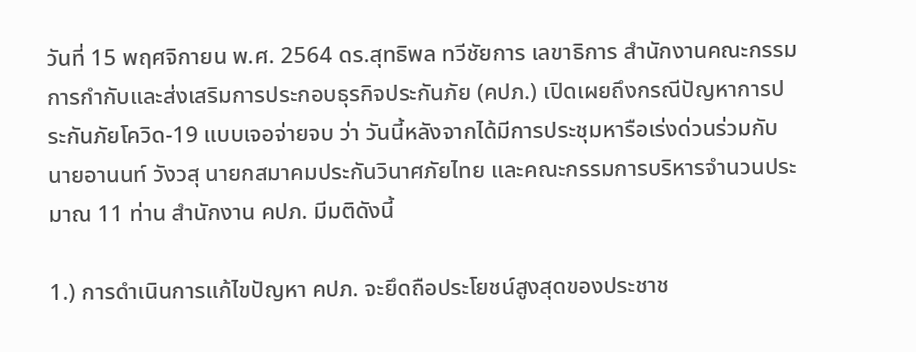วันที่ 15 พฤศจิกายน พ.ศ. 2564 ดร.สุทธิพล ทวีชัยการ เลขาธิการ สำนักงานคณะกรรมการกำกับและส่งเสริมการประกอบธุรกิจประกันภัย (คปภ.) เปิดเผยถึงกรณีปัญหาการประกันภัยโควิด-19 แบบเจอจ่ายจบ ว่า วันนี้หลังจากได้มีการประชุมหารือเร่งด่วนร่วมกับ นายอานนท์ วังวสุ นายกสมาคมประกันวินาศภัยไทย และคณะกรรมการบริหารจำนวนประมาณ 11 ท่าน สำนักงาน คปภ. มีมติดังนี้

1.) การดำเนินการแก้ไขปัญหา คปภ. จะยึดถือประโยชน์สูงสุดของประชาช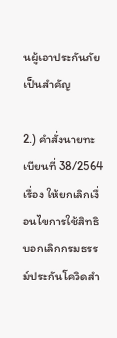นผู้เอาประกันภัยเป็นสำคัญ

2.) คำสั่งนายทะเบียนที่ 38/2564 เรื่อง ให้ยกเลิกเงื่อนไขการใช้สิทธิบอกเลิกกรมธรรม์ประกันโควิดสำ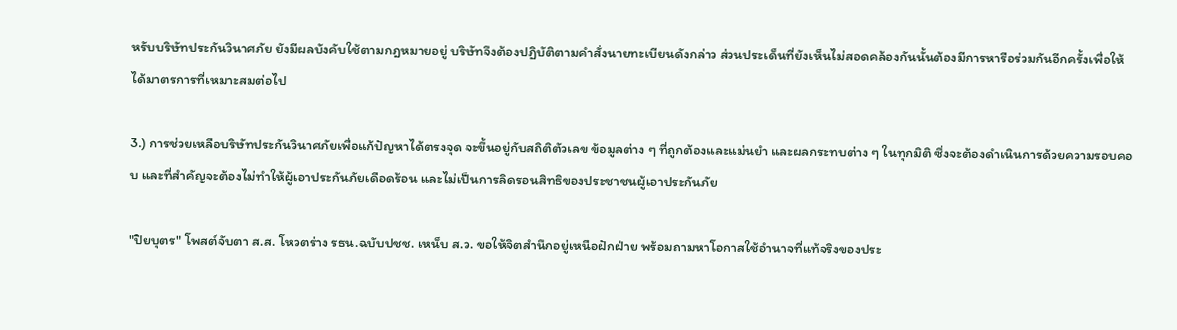หรับบริษัทประกันวินาศภัย ยังมีผลบังคับใช้ตามกฎหมายอยู่ บริษัทจึงต้องปฏิบัติตามคำสั่งนายทะเบียนดังกล่าว ส่วนประเด็นที่ยังเห็นไม่สอดคล้องกันนั้นต้องมีการหารือร่วมกันอีกครั้งเพื่อให้ได้มาตรการที่เหมาะสมต่อไป

3.) การช่วยเหลือบริษัทประกันวินาศภัยเพื่อแก้ปัญหาได้ตรงจุด จะขึ้นอยู่กับสถิติตัวเลข ข้อมูลต่าง ๆ ที่ถูกต้องและแม่นยำ และผลกระทบต่าง ๆ ในทุกมิติ ซึ่งจะต้องดำเนินการด้วยความรอบคอบ และที่สำคัญจะต้องไม่ทำให้ผู้เอาประกันภัยเดือดร้อน และไม่เป็นการลิดรอนสิทธิของประชาชนผู้เอาประกันภัย

"ปิยบุตร" โพสต์จับตา ส.ส. โหวตร่าง รธน.ฉบับปชช. เหน็บ ส.ว. ขอให้จิตสำนึกอยู่เหนือฝักฝ่าย พร้อมถามหาโอกาสใช้อำนาจที่แท้จริงของประ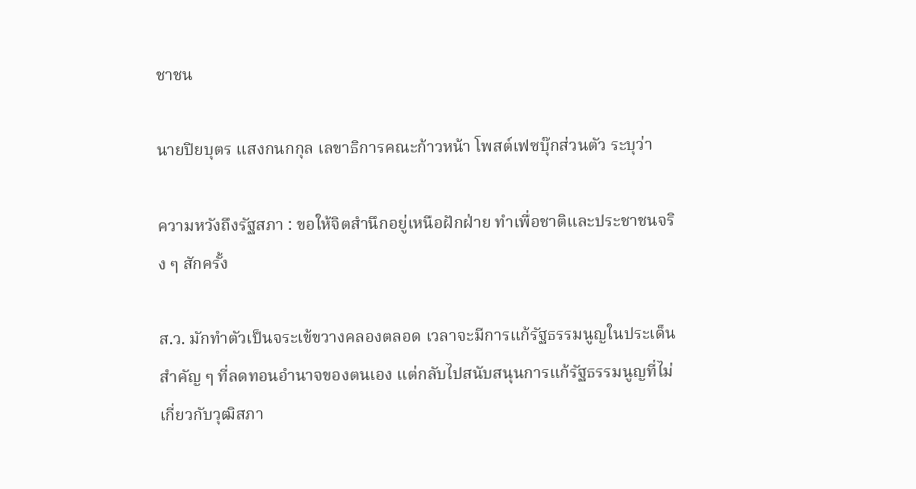ชาชน

นายปิยบุตร แสงกนกกุล เลขาธิการคณะก้าวหน้า โพสต์เฟซบุ๊กส่วนตัว ระบุว่า

ความหวังถึงรัฐสภา : ขอให้จิตสำนึกอยู่เหนือฝักฝ่าย ทำเพื่อชาติและประชาชนจริง ๆ สักครั้ง

ส.ว. มักทำตัวเป็นจระเข้ขวางคลองตลอด เวลาจะมีการแก้รัฐธรรมนูญในประเด็นสำคัญ ๆ ที่ลดทอนอำนาจของตนเอง แต่กลับไปสนับสนุนการแก้รัฐธรรมนูญที่ไม่เกี่ยวกับวุฒิสภา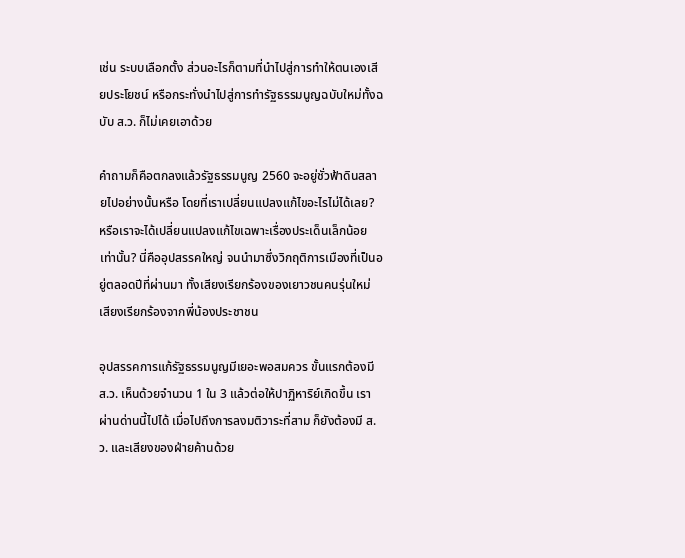เช่น ระบบเลือกตั้ง ส่วนอะไรก็ตามที่นำไปสู่การทำให้ตนเองเสียประโยชน์ หรือกระทั่งนำไปสู่การทำรัฐธรรมนูญฉบับใหม่ทั้งฉบับ ส.ว. ก็ไม่เคยเอาด้วย

คำถามก็คือตกลงแล้วรัฐธรรมนูญ 2560 จะอยู่ชั่วฟ้าดินสลายไปอย่างนั้นหรือ โดยที่เราเปลี่ยนแปลงแก้ไขอะไรไม่ได้เลย? หรือเราจะได้เปลี่ยนแปลงแก้ไขเฉพาะเรื่องประเด็นเล็กน้อยเท่านั้น? นี่คืออุปสรรคใหญ่ จนนำมาซึ่งวิกฤติการเมืองที่เป็นอยู่ตลอดปีที่ผ่านมา ทั้งเสียงเรียกร้องของเยาวชนคนรุ่นใหม่ เสียงเรียกร้องจากพี่น้องประชาชน

อุปสรรคการแก้รัฐธรรมนูญมีเยอะพอสมควร ขั้นแรกต้องมี ส.ว. เห็นด้วยจำนวน 1 ใน 3 แล้วต่อให้ปาฏิหาริย์เกิดขึ้น เราผ่านด่านนี้ไปได้ เมื่อไปถึงการลงมติวาระที่สาม ก็ยังต้องมี ส.ว. และเสียงของฝ่ายค้านด้วย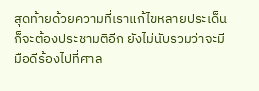สุดท้ายด้วยความที่เราแก้ไขหลายประเด็น ก็จะต้องประชามติอีก ยังไม่นับรวมว่าจะมีมือดีร้องไปที่ศาล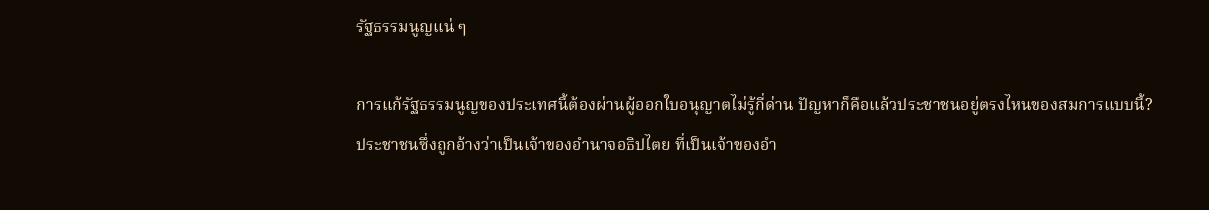รัฐธรรมนูญแน่ ๆ

การแก้รัฐธรรมนูญของประเทศนี้ต้องผ่านผู้ออกใบอนุญาตไม่รู้กี่ด่าน ปัญหาก็คือแล้วประชาชนอยู่ตรงไหนของสมการแบบนี้? ประชาชนซึ่งถูกอ้างว่าเป็นเจ้าของอำนาจอธิปไตย ที่เป็นเจ้าของอำ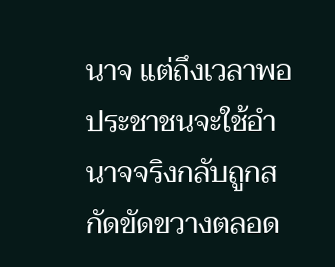นาจ แต่ถึงเวลาพอประชาชนจะใช้อำนาจจริงกลับถูกสกัดขัดขวางตลอด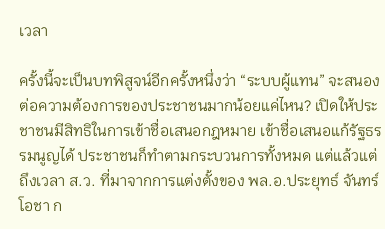เวลา

ครั้งนี้จะเป็นบทพิสูจน์อีกครั้งหนึ่งว่า “ระบบผู้แทน” จะสนองต่อความต้องการของประชาชนมากน้อยแค่ไหน? เปิดให้ประชาชนมีสิทธิในการเข้าชื่อเสนอกฎหมาย เข้าชื่อเสนอแก้รัฐธรรมนูญได้ ประชาชนก็ทำตามกระบวนการทั้งหมด แต่แล้วแต่ถึงเวลา ส.ว. ที่มาจากการแต่งตั้งของ พล.อ.ประยุทธ์ จันทร์โอชา ก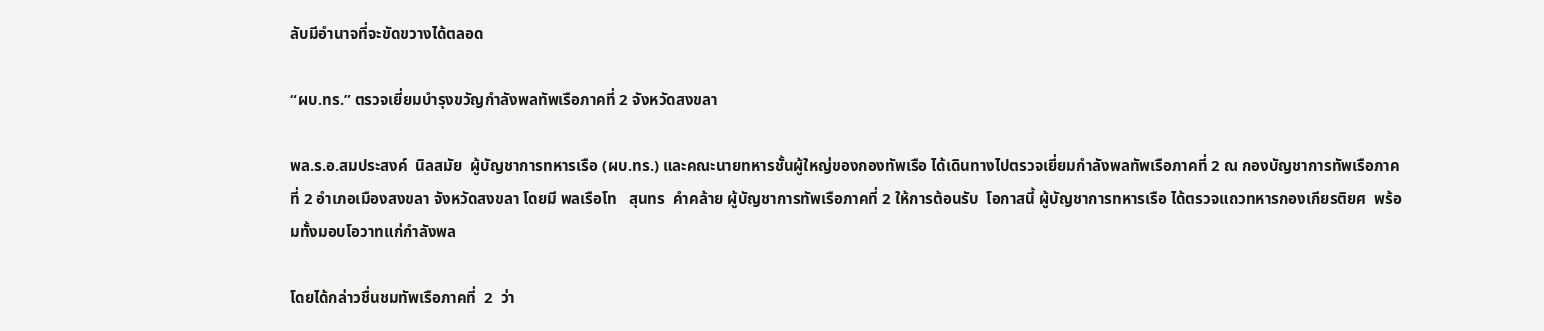ลับมีอำนาจที่จะขัดขวางได้ตลอด

“ผบ.ทร.” ตรวจเยี่ยมบำรุงขวัญกำลังพลทัพเรือภาคที่ 2 จังหวัดสงขลา

พล.ร.อ.สมประสงค์  นิลสมัย  ผู้บัญชาการทหารเรือ (ผบ.ทร.) และคณะนายทหารชั้นผู้ใหญ่ของกองทัพเรือ ได้เดินทางไปตรวจเยี่ยมกำลังพลทัพเรือภาคที่ 2 ณ กองบัญชาการทัพเรือภาคที่ 2 อำเภอเมืองสงขลา จังหวัดสงขลา โดยมี พลเรือโท   สุนทร  คำคล้าย ผู้บัญชาการทัพเรือภาคที่ 2 ให้การต้อนรับ  โอกาสนี้ ผู้บัญชาการทหารเรือ ได้ตรวจแถวทหารกองเกียรติยศ  พร้อมทั้งมอบโอวาทแก่กำลังพล

โดยได้กล่าวชื่นชมทัพเรือภาคที่  2  ว่า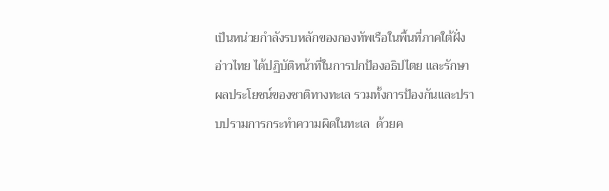เป็นหน่วยกำลังรบหลักของกองทัพเรือในพื้นที่ภาคใต้ฝั่งอ่าวไทย ได้ปฏิบัติหน้าที่ในการปกป้องอธิปไตย และรักษาผลประโยชน์ของชาติทางทะเล รวมทั้งการป้องกันและปราบปรามการกระทำความผิดในทะเล  ด้วยค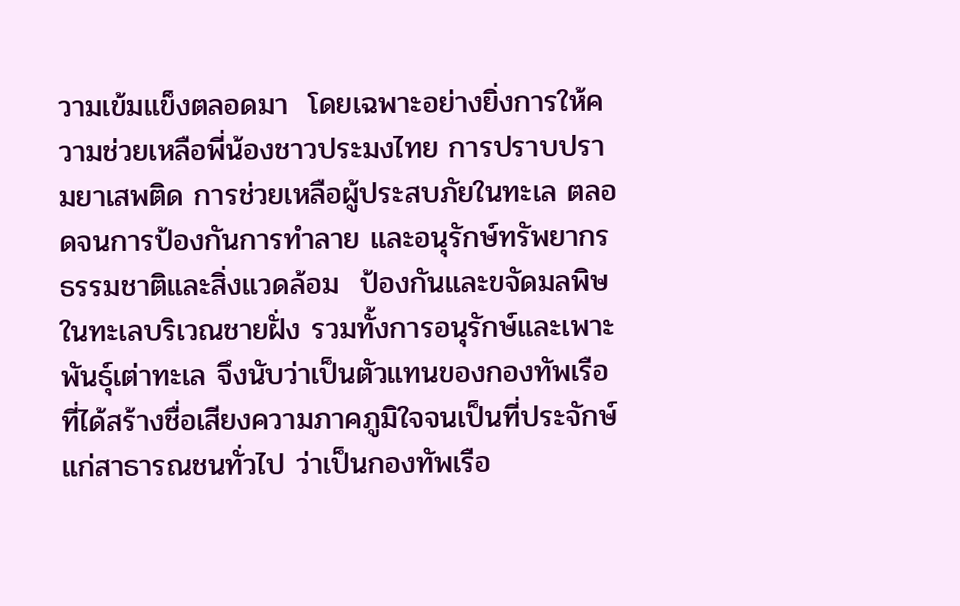วามเข้มแข็งตลอดมา  โดยเฉพาะอย่างยิ่งการให้ความช่วยเหลือพี่น้องชาวประมงไทย การปราบปรามยาเสพติด การช่วยเหลือผู้ประสบภัยในทะเล ตลอดจนการป้องกันการทำลาย และอนุรักษ์ทรัพยากรธรรมชาติและสิ่งแวดล้อม  ป้องกันและขจัดมลพิษในทะเลบริเวณชายฝั่ง รวมทั้งการอนุรักษ์และเพาะพันธุ์เต่าทะเล จึงนับว่าเป็นตัวแทนของกองทัพเรือ ที่ได้สร้างชื่อเสียงความภาคภูมิใจจนเป็นที่ประจักษ์แก่สาธารณชนทั่วไป ว่าเป็นกองทัพเรือ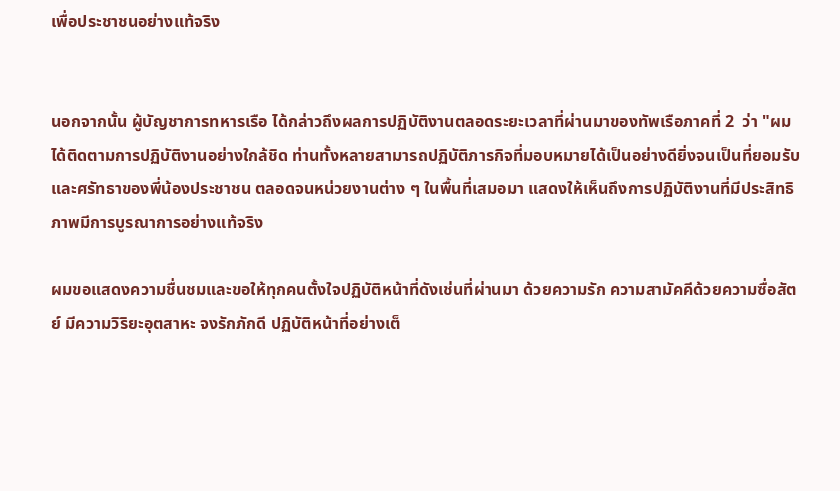เพื่อประชาชนอย่างแท้จริง


นอกจากนั้น ผู้บัญชาการทหารเรือ ได้กล่าวถึงผลการปฏิบัติงานตลอดระยะเวลาที่ผ่านมาของทัพเรือภาคที่ 2  ว่า "ผมได้ติดตามการปฏิบัติงานอย่างใกล้ชิด ท่านทั้งหลายสามารถปฏิบัติภารกิจที่มอบหมายได้เป็นอย่างดียิ่งจนเป็นที่ยอมรับและศรัทธาของพี่น้องประชาชน ตลอดจนหน่วยงานต่าง ๆ ในพื้นที่เสมอมา แสดงให้เห็นถึงการปฏิบัติงานที่มีประสิทธิภาพมีการบูรณาการอย่างแท้จริง

ผมขอแสดงความชื่นชมและขอให้ทุกคนตั้งใจปฏิบัติหน้าที่ดังเช่นที่ผ่านมา ด้วยความรัก ความสามัคคีด้วยความซื่อสัตย์ มีความวิริยะอุตสาหะ จงรักภักดี ปฏิบัติหน้าที่อย่างเต็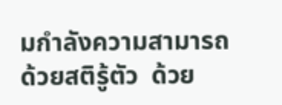มกำลังความสามารถ ด้วยสติรู้ตัว  ด้วย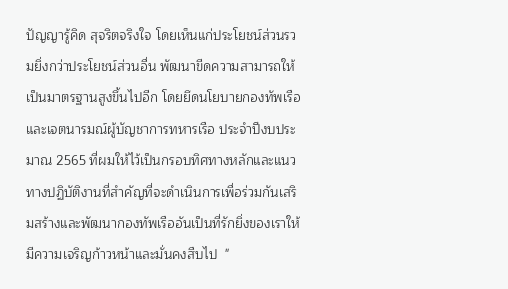ปัญญารู้คิด สุจริตจริงใจ โดยเห็นแก่ประโยชน์ส่วนรวมยิ่งกว่าประโยชน์ส่วนอื่น พัฒนาขีดความสามารถให้เป็นมาตรฐานสูงขึ้นไปอีก โดยยึดนโยบายกองทัพเรือ และเจตนารมณ์ผู้บัญชาการทหารเรือ ประจำปีงบประมาณ 2565 ที่ผมให้ไว้เป็นกรอบทิศทางหลักและแนวทางปฏิบัติงานที่สำคัญที่จะดำเนินการเพื่อร่วมกันเสริมสร้างและพัฒนากองทัพเรืออันเป็นที่รักยิ่งของเราให้มีความเจริญก้าวหน้าและมั่นคงสืบไป  "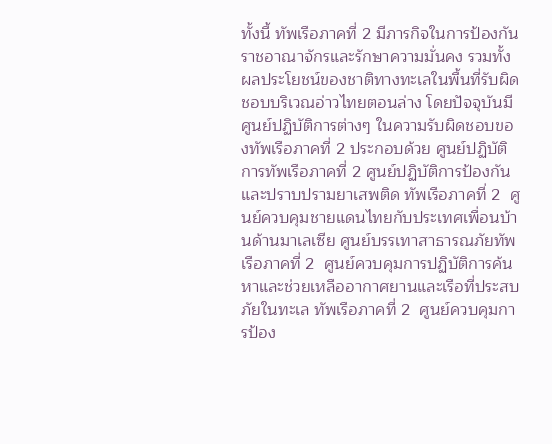ทั้งนี้ ทัพเรือภาคที่ 2 มีภารกิจในการป้องกันราชอาณาจักรและรักษาความมั่นคง รวมทั้งผลประโยชน์ของชาติทางทะเลในพื้นที่รับผิดชอบบริเวณอ่าวไทยตอนล่าง โดยปัจจุบันมีศูนย์ปฏิบัติการต่างๆ ในความรับผิดชอบของทัพเรือภาคที่ 2 ประกอบด้วย ศูนย์ปฏิบัติการทัพเรือภาคที่ 2 ศูนย์ปฏิบัติการป้องกันและปราบปรามยาเสพติด ทัพเรือภาคที่ 2  ศูนย์ควบคุมชายแดนไทยกับประเทศเพื่อนบ้านด้านมาเลเซีย ศูนย์บรรเทาสาธารณภัยทัพเรือภาคที่ 2  ศูนย์ควบคุมการปฏิบัติการค้นหาและช่วยเหลืออากาศยานและเรือที่ประสบภัยในทะเล ทัพเรือภาคที่ 2  ศูนย์ควบคุมการป้อง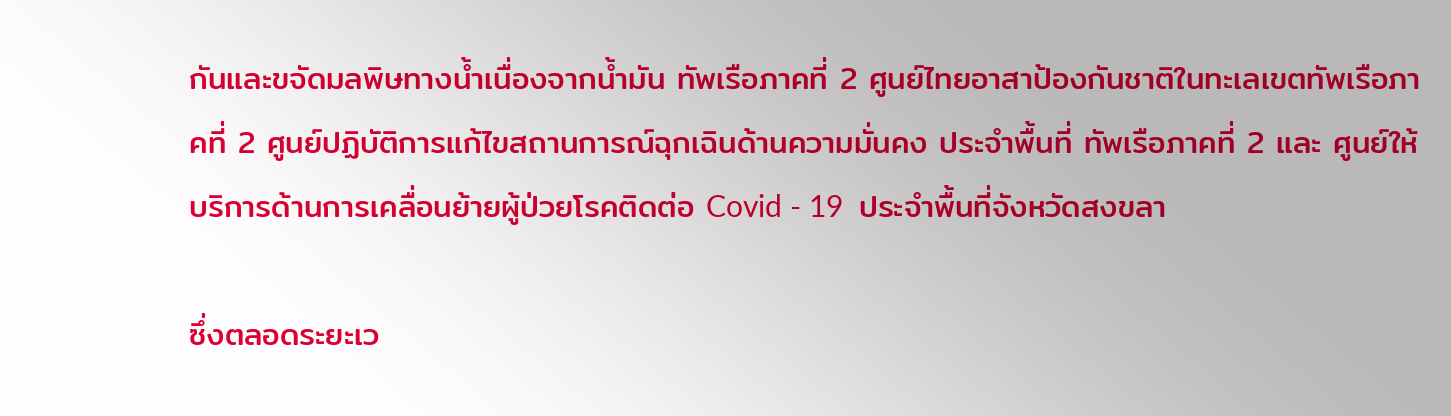กันและขจัดมลพิษทางน้ำเนื่องจากน้ำมัน ทัพเรือภาคที่ 2 ศูนย์ไทยอาสาป้องกันชาติในทะเลเขตทัพเรือภาคที่ 2 ศูนย์ปฏิบัติการแก้ไขสถานการณ์ฉุกเฉินด้านความมั่นคง ประจำพื้นที่ ทัพเรือภาคที่ 2 และ ศูนย์ให้บริการด้านการเคลื่อนย้ายผู้ป่วยโรคติดต่อ Covid - 19  ประจำพื้นที่จังหวัดสงขลา

ซึ่งตลอดระยะเว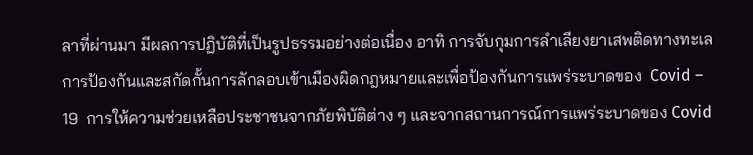ลาที่ผ่านมา มีผลการปฏิบัติที่เป็นรูปธรรมอย่างต่อเนื่อง อาทิ การจับกุมการลำเลียงยาเสพติดทางทะเล   การป้องกันและสกัดกั้นการลักลอบเข้าเมืองผิดกฎหมายและเพื่อป้องกันการแพร่ระบาดของ  Covid – 19  การให้ความช่วยเหลือประชาชนจากภัยพิบัติต่าง ๆ และจากสถานการณ์การแพร่ระบาดของ Covid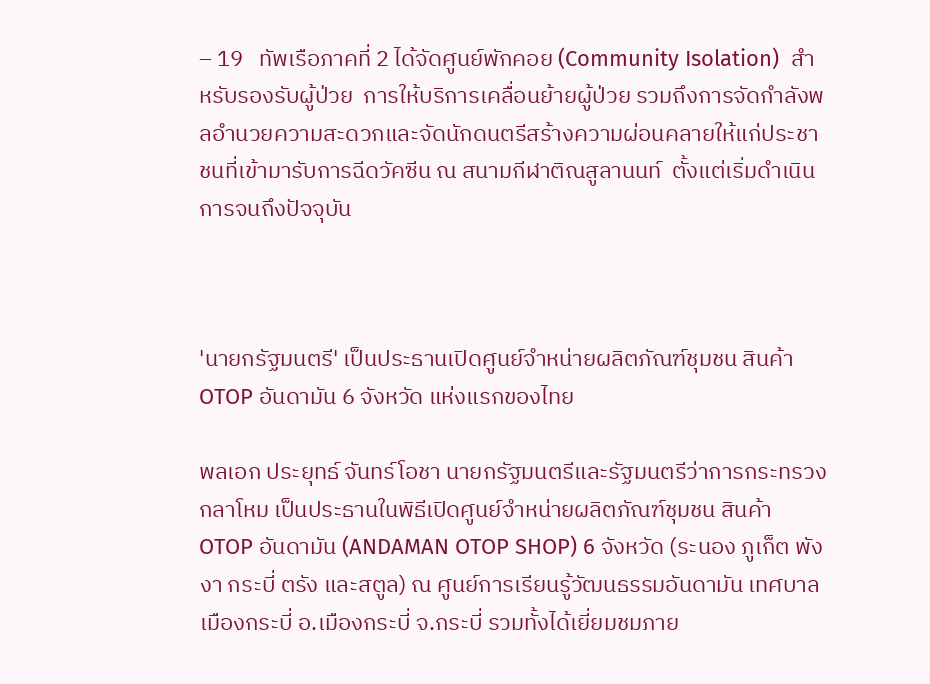– 19   ทัพเรือภาคที่ 2 ได้จัดศูนย์พักคอย (Community Isolation)  สำหรับรองรับผู้ป่วย  การให้บริการเคลื่อนย้ายผู้ป่วย รวมถึงการจัดกำลังพลอำนวยความสะดวกและจัดนักดนตรีสร้างความผ่อนคลายให้แก่ประชาชนที่เข้ามารับการฉีดวัคซีน ณ สนามกีฬาติณสูลานนท์  ตั้งแต่เริ่มดำเนินการจนถึงปัจจุบัน



'นายกรัฐมนตรี' เป็นประธานเปิดศูนย์จำหน่ายผลิตภัณฑ์ชุมชน สินค้า OTOP อันดามัน 6 จังหวัด แห่งแรกของไทย

พลเอก ประยุทธ์ จันทร์โอชา นายกรัฐมนตรีและรัฐมนตรีว่าการกระทรวงกลาโหม เป็นประธานในพิธีเปิดศูนย์จำหน่ายผลิตภัณฑ์ชุมชน สินค้า OTOP อันดามัน (ANDAMAN OTOP SHOP) 6 จังหวัด (ระนอง ภูเก็ต พังงา กระบี่ ตรัง และสตูล) ณ ศูนย์การเรียนรู้วัฒนธรรมอันดามัน เทศบาลเมืองกระบี่ อ.เมืองกระบี่ จ.กระบี่ รวมทั้งได้เยี่ยมชมภาย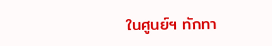ในศูนย์ฯ ทักทา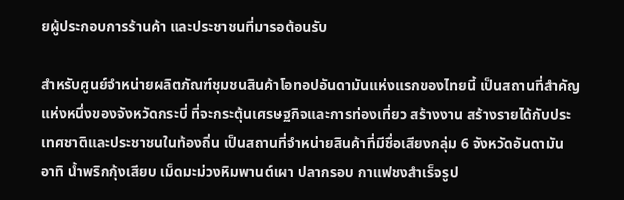ยผู้ประกอบการร้านค้า และประชาชนที่มารอต้อนรับ

สำหรับศูนย์จำหน่ายผลิตภัณฑ์ชุมชนสินค้าโอทอปอันดามันแห่งแรกของไทยนี้ เป็นสถานที่สำคัญแห่งหนึ่งของจังหวัดกระบี่ ที่จะกระตุ้นเศรษฐกิจและการท่องเที่ยว สร้างงาน สร้างรายได้กับประเทศชาติและประชาชนในท้องถิ่น เป็นสถานที่จำหน่ายสินค้าที่มีชื่อเสียงกลุ่ม 6 จังหวัดอันดามัน อาทิ น้ำพริกกุ้งเสียบ เม็ดมะม่วงหิมพานต์เผา ปลากรอบ กาแฟชงสำเร็จรูป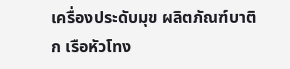เครื่องประดับมุข ผลิตภัณฑ์บาติก เรือหัวโทง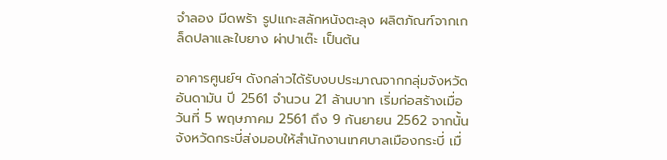จำลอง มีดพร้า รูปแกะสลักหนังตะลุง ผลิตภัณฑ์จากเกล็ดปลาและใบยาง ผ่าปาเต๊ะ เป็นต้น

อาคารศูนย์ฯ ดังกล่าวได้รับงบประมาณจากกลุ่มจังหวัดอันดามัน ปี 2561 จำนวน 21 ล้านบาท เริ่มก่อสร้างเมื่อวันที่ 5 พฤษภาคม 2561 ถึง 9 กันยายน 2562 จากนั้นจังหวัดกระบี่ส่งมอบให้สำนักงานเทศบาลเมืองกระบี่ เมื่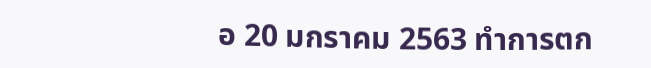อ 20 มกราคม 2563 ทำการตก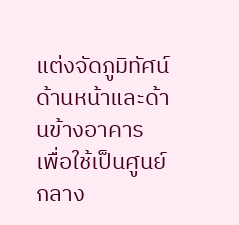แต่งจัดภูมิทัศน์ด้านหน้าและด้านข้างอาคาร เพื่อใช้เป็นศูนย์กลาง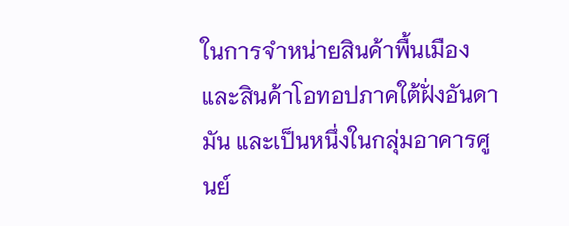ในการจำหน่ายสินค้าพื้นเมืองและสินค้าโอทอปภาคใต้ฝั่งอันดามัน และเป็นหนึ่งในกลุ่มอาคารศูนย์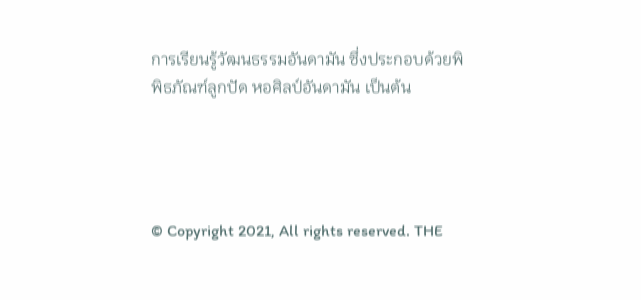การเรียนรู้วัฒนธรรมอันดามัน ซึ่งประกอบด้วยพิพิธภัณฑ์ลูกปัด หอศิลป์อันดามัน เป็นต้น




© Copyright 2021, All rights reserved. THE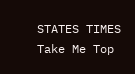STATES TIMES
Take Me Top